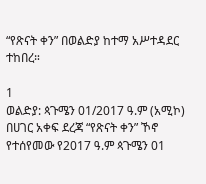“የጽናት ቀን” በወልድያ ከተማ አሥተዳደር ተከበረ።

1
ወልድያ: ጳጉሜን 01/2017 ዓ.ም (አሚኮ) በሀገር አቀፍ ደረጃ “የጽናት ቀን” ኾኖ የተሰየመው የ2017 ዓ.ም ጳጉሜን 01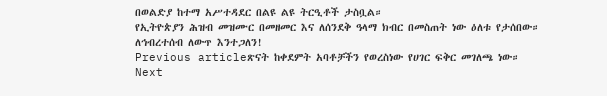በወልድያ ከተማ አሥተዳደር በልዩ ልዩ ትርዒቶች ታስቧል።
የኢትዮጵያን ሕዝብ መዝሙር በመዘመር እና ለሰንደቅ ዓላማ ክብር በመስጠት ነው ዕለቱ የታሰበው።
ለኅብረተሰብ ለውጥ እንተጋለን!
Previous articleጽናት ከቀደምት አባቶቻችን የወረስነው የሀገር ፍቅር መገለጫ ነው።
Next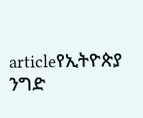articleየኢትዮጵያ ንግድ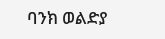ባንክ ወልድያ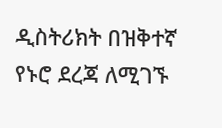ዲስትሪክት በዝቅተኛ የኑሮ ደረጃ ለሚገኙ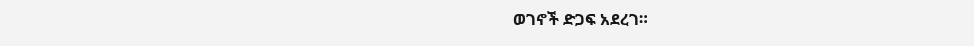ወገኖች ድጋፍ አደረገ።